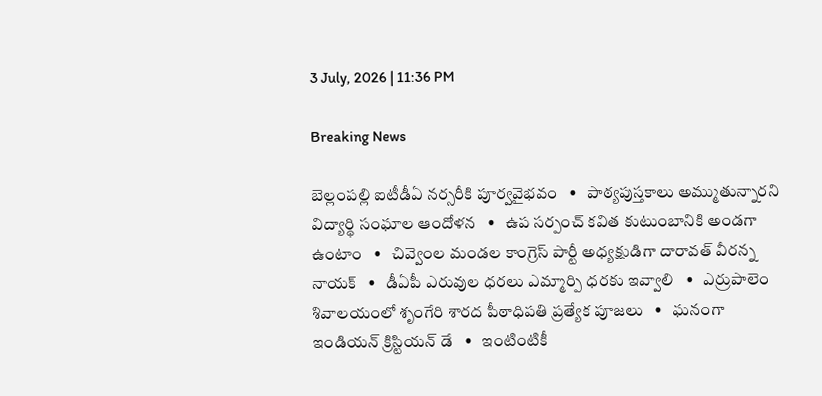3 July, 2026 | 11:36 PM

Breaking News

బెల్లంపల్లి ఐటీడీఏ నర్సరీకి పూర్వవైభవం   •   పాఠ్యపుస్తకాలు అమ్ముతున్నారని విద్యార్థి సంఘాల ఆందోళన   •   ఉప సర్పంచ్ కవిత కుటుంబానికి అండగా ఉంటాం   •   చివ్వెంల మండల కాంగ్రెస్ పార్టీ అధ్యక్షుడిగా దారావత్ వీరన్న నాయక్   •   డీఏపీ ఎరువుల ధరలు ఎమ్మార్పి ధరకు ఇవ్వాలి   •   ఎర్రుపాలెం శివాలయంలో శృంగేరి శారద పీఠాధిపతి ప్రత్యేక పూజలు   •   ఘనంగా ఇండియన్ క్రిస్టియన్ డే   •   ఇంటింటికీ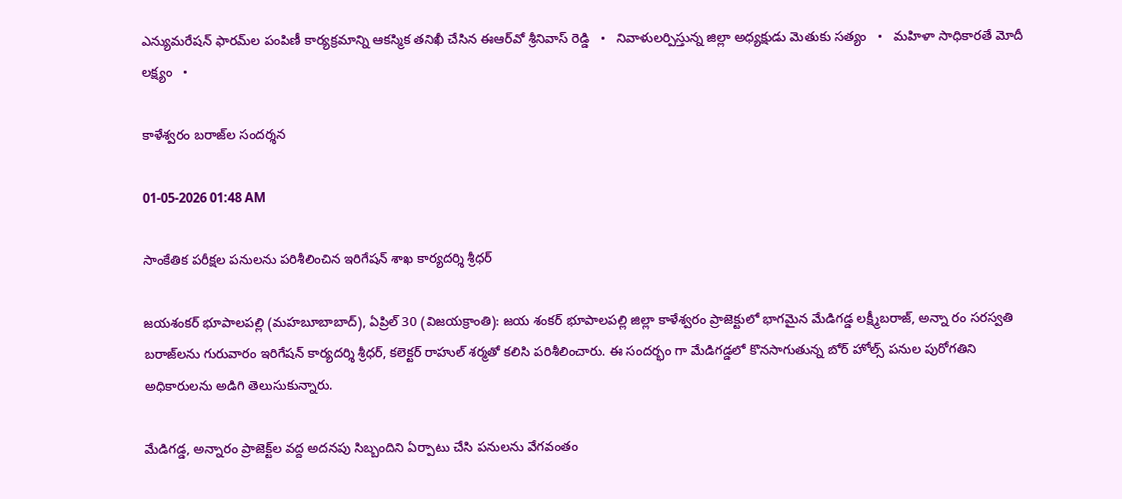ఎన్యుమరేషన్ ఫారమ్‌ల పంపిణీ కార్యక్రమాన్ని ఆకస్మిక తనిఖీ చేసిన ఈఆర్‌వో శ్రీనివాస్ రెడ్డి   •   నివాళులర్పిస్తున్న జిల్లా అధ్యక్షుడు మెతుకు సత్యం   •   మహిళా సాధికారతే మోదీ లక్ష్యం   •

కాళేశ్వరం బరాజ్‌ల సందర్శన

01-05-2026 01:48 AM

సాంకేతిక పరీక్షల పనులను పరిశీలించిన ఇరిగేషన్ శాఖ కార్యదర్శి శ్రీధర్

జయశంకర్ భూపాలపల్లి (మహబూబాబాద్), ఏప్రిల్ 30 (విజయక్రాంతి): జయ శంకర్ భూపాలపల్లి జిల్లా కాళేశ్వరం ప్రాజెక్టులో భాగమైన మేడిగడ్డ లక్ష్మీబరాజ్, అన్నా రం సరస్వతి బరాజ్‌లను గురువారం ఇరిగేషన్ కార్యదర్శి శ్రీధర్, కలెక్టర్ రాహుల్ శర్మతో కలిసి పరిశీలించారు. ఈ సందర్భం గా మేడిగడ్డలో కొనసాగుతున్న బోర్ హోల్స్ పనుల పురోగతిని అధికారులను అడిగి తెలుసుకున్నారు.

మేడిగడ్డ, అన్నారం ప్రాజెక్ట్‌ల వద్ద అదనపు సిబ్బందిని ఏర్పాటు చేసి పనులను వేగవంతం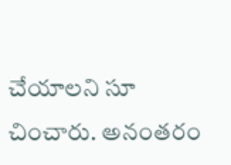చేయాలని సూ చించారు. అనంతరం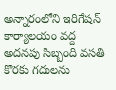అన్నారంలోని ఇరిగేషన్ కార్యాలయం వద్ద అదనపు సిబ్బంది వసతి కొరకు గదులను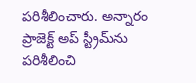పరిశీలించారు. అన్నారం ప్రాజెక్ట్ అప్ స్ట్రీమ్‌ను పరిశీలించి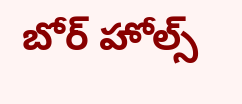బోర్ హోల్స్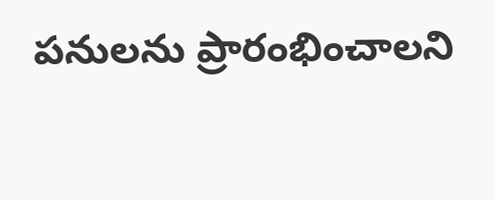పనులను ప్రారంభించాలని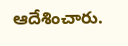ఆదేశించారు.